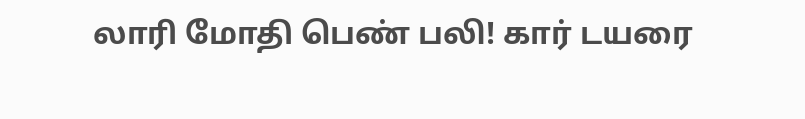லாரி மோதி பெண் பலி! கார் டயரை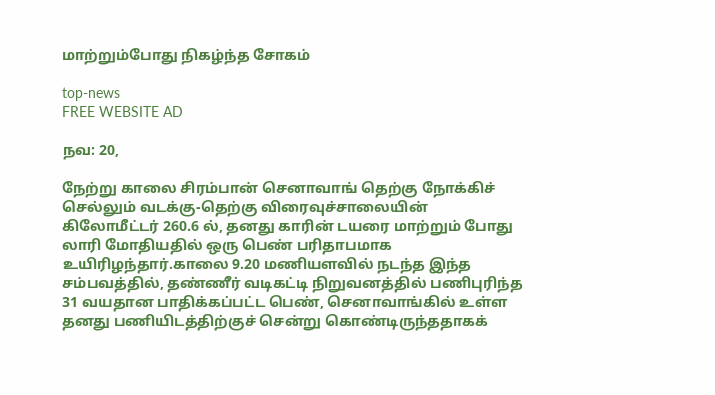மாற்றும்போது நிகழ்ந்த சோகம்

top-news
FREE WEBSITE AD

நவ: 20,

நேற்று காலை சிரம்பான் செனாவாங் தெற்கு நோக்கிச் செல்லும் வடக்கு-தெற்கு விரைவுச்சாலையின் கிலோமீட்டர் 260.6 ல், தனது காரின் டயரை மாற்றும் போது லாரி மோதியதில் ஒரு பெண் பரிதாபமாக உயிரிழந்தார்.காலை 9.20 மணியளவில் நடந்த இந்த சம்பவத்தில், தண்ணீர் வடிகட்டி நிறுவனத்தில் பணிபுரிந்த 31 வயதான பாதிக்கப்பட்ட பெண், செனாவாங்கில் உள்ள தனது பணியிடத்திற்குச் சென்று கொண்டிருந்ததாகக்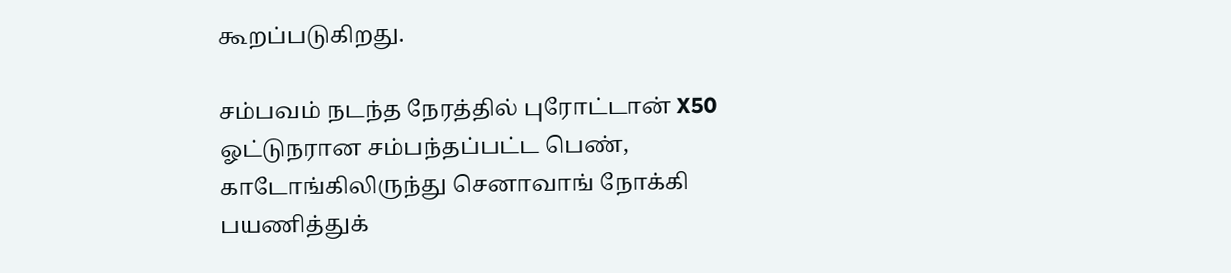கூறப்படுகிறது.

சம்பவம் நடந்த நேரத்தில் புரோட்டான் X50 ஓட்டுநரான சம்பந்தப்பட்ட பெண், காடோங்கிலிருந்து செனாவாங் நோக்கி பயணித்துக்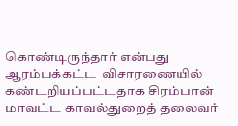கொண்டிருந்தார் என்பது ஆரம்பக்கட்ட  விசாரணையில் கண்டறியப்பட்டதாக சிரம்பான் மாவட்ட காவல்துறைத் தலைவர்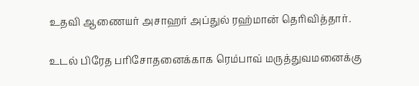உதவி ஆணையர் அசாஹர் அப்துல் ரஹ்மான் தெரிவித்தார்.

உடல் பிரேத பரிசோதனைக்காக ரெம்பாவ் மருத்துவமனைக்கு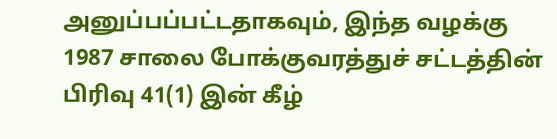அனுப்பப்பட்டதாகவும், இந்த வழக்கு 1987 சாலை போக்குவரத்துச் சட்டத்தின் பிரிவு 41(1) இன் கீழ்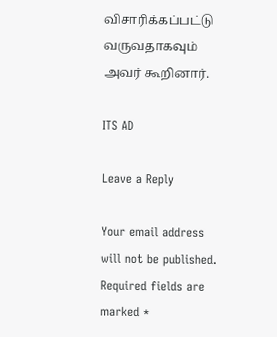விசாரிக்கப்பட்டு வருவதாகவும் அவர் கூறினார்.

ITS AD

Leave a Reply

Your email address will not be published. Required fields are marked *